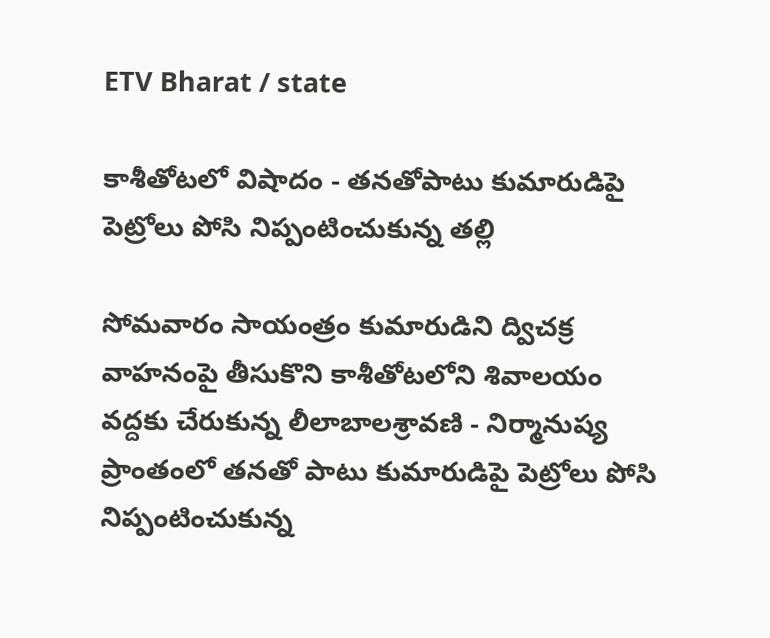ETV Bharat / state

కాశీతోటలో విషాదం - తనతోపాటు కుమారుడిపై పెట్రోలు పోసి నిప్పంటించుకున్న తల్లి

సోమవారం సాయంత్రం కుమారుడిని ద్విచక్ర వాహనంపై తీసుకొని కాశీతోటలోని శివాలయం వద్దకు చేరుకున్న లీలాబాలశ్రావణి - నిర్మానుష్య ప్రాంతంలో తనతో పాటు కుమారుడిపై పెట్రోలు పోసి నిప్పంటించుకున్న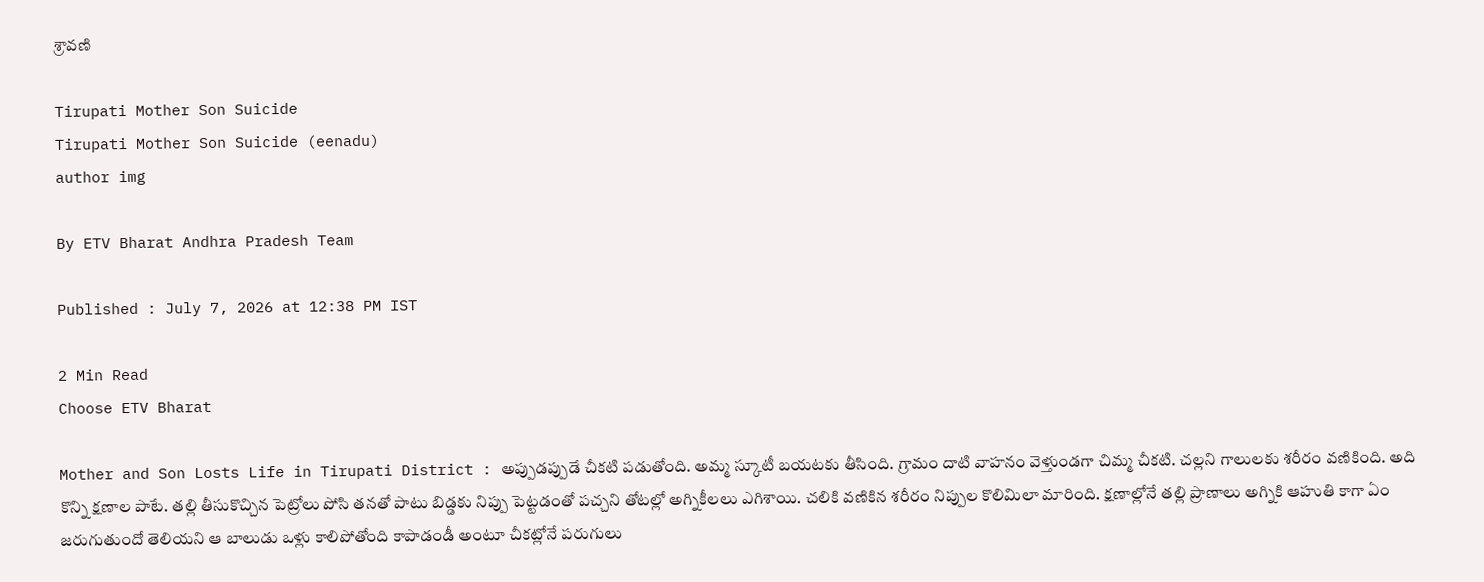శ్రావణి

Tirupati Mother Son Suicide
Tirupati Mother Son Suicide (eenadu)
author img

By ETV Bharat Andhra Pradesh Team

Published : July 7, 2026 at 12:38 PM IST

2 Min Read
Choose ETV Bharat

Mother and Son Losts Life in Tirupati District : అప్పుడప్పుడే చీకటి పడుతోంది. అమ్మ స్కూటీ బయటకు తీసింది. గ్రామం దాటి వాహనం వెళ్తుండగా చిమ్మ చీకటి. చల్లని గాలులకు శరీరం వణికింది. అది కొన్ని క్షణాల పాటే. తల్లి తీసుకొచ్చిన పెట్రోలు పోసి తనతో పాటు బిడ్డకు నిప్పు పెట్టడంతో పచ్చని తోటల్లో అగ్నికీలలు ఎగిశాయి. చలికి వణికిన శరీరం నిప్పుల కొలిమిలా మారింది. క్షణాల్లోనే తల్లి ప్రాణాలు అగ్నికి ఆహుతి కాగా ఏం జరుగుతుందో తెలియని ఆ బాలుడు ఒళ్లు కాలిపోతోంది కాపాడండీ అంటూ చీకట్లోనే పరుగులు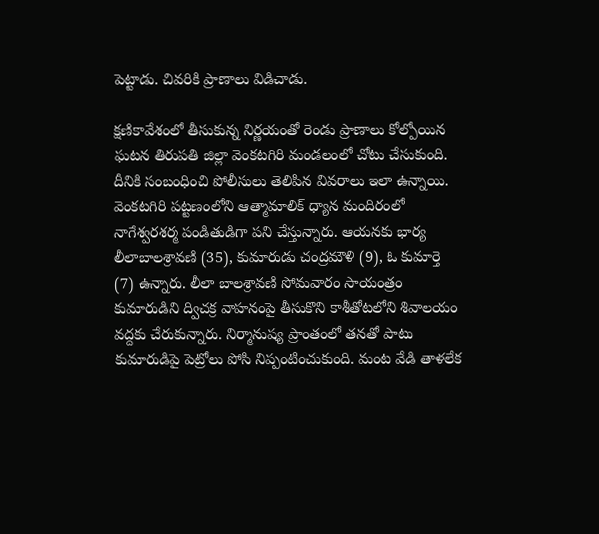పెట్టాడు. చివరికి ప్రాణాలు విడిచాడు.

క్షణికావేశంలో తీసుకున్న నిర్ణయంతో రెండు ప్రాణాలు కోల్పోయిన ఘటన తిరుపతి జిల్లా వెంకటగిరి మండలంలో చోటు చేసుకుంది. దీనికి సంబంధించి పోలీసులు తెలిపిన వివరాలు ఇలా ఉన్నాయి. వెంకటగిరి పట్టణంలోని ఆత్మామాలిక్‌ ధ్యాన మందిరంలో నాగేశ్వరశర్మ పండితుడిగా పని చేస్తున్నారు. ఆయనకు భార్య లీలాబాలశ్రావణి (35), కుమారుడు చంద్రమౌళి (9), ఓ కుమార్తె (7) ఉన్నారు. లీలా బాలశ్రావణి సోమవారం సాయంత్రం కుమారుడిని ద్విచక్ర వాహనంపై తీసుకొని కాశీతోటలోని శివాలయం వద్దకు చేరుకున్నారు. నిర్మానుష్య ప్రాంతంలో తనతో పాటు కుమారుడిపై పెట్రోలు పోసి నిప్పంటించుకుంది. మంట వేడి తాళలేక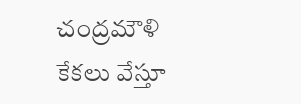చంద్రమౌళి కేకలు వేస్తూ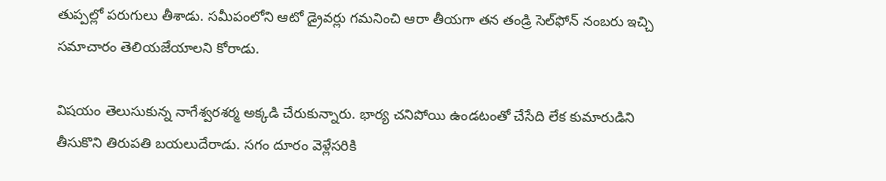తుప్పల్లో పరుగులు తీశాడు. సమీపంలోని ఆటో డ్రైవర్లు గమనించి ఆరా తీయగా తన తండ్రి సెల్‌ఫోన్‌ నంబరు ఇచ్చి సమాచారం తెలియజేయాలని కోరాడు.

విషయం తెలుసుకున్న నాగేశ్వరశర్మ అక్కడి చేరుకున్నారు. భార్య చనిపోయి ఉండటంతో చేసేది లేక కుమారుడిని తీసుకొని తిరుపతి బయలుదేరాడు. సగం దూరం వెళ్లేసరికి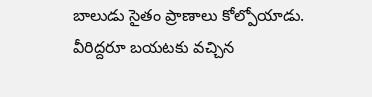బాలుడు సైతం ప్రాణాలు కోల్పోయాడు. వీరిద్దరూ బయటకు వచ్చిన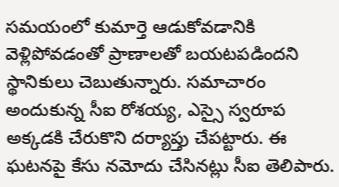సమయంలో కుమార్తె ఆడుకోవడానికి వెళ్లిపోవడంతో ప్రాణాలతో బయటపడిందని స్థానికులు చెబుతున్నారు. సమాచారం అందుకున్న సీఐ రోశయ్య, ఎస్సై స్వరూప అక్కడకి చేరుకొని దర్యాప్తు చేపట్టారు. ఈ ఘటనపై కేసు నమోదు చేసినట్లు సీఐ తెలిపారు.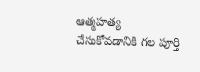ఆత్మహత్య చేసుకోవడానికి గల పూర్తి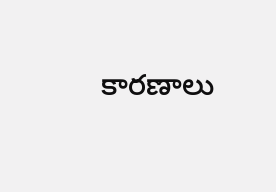కారణాలు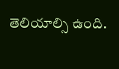తెలియాల్సి ఉంది.